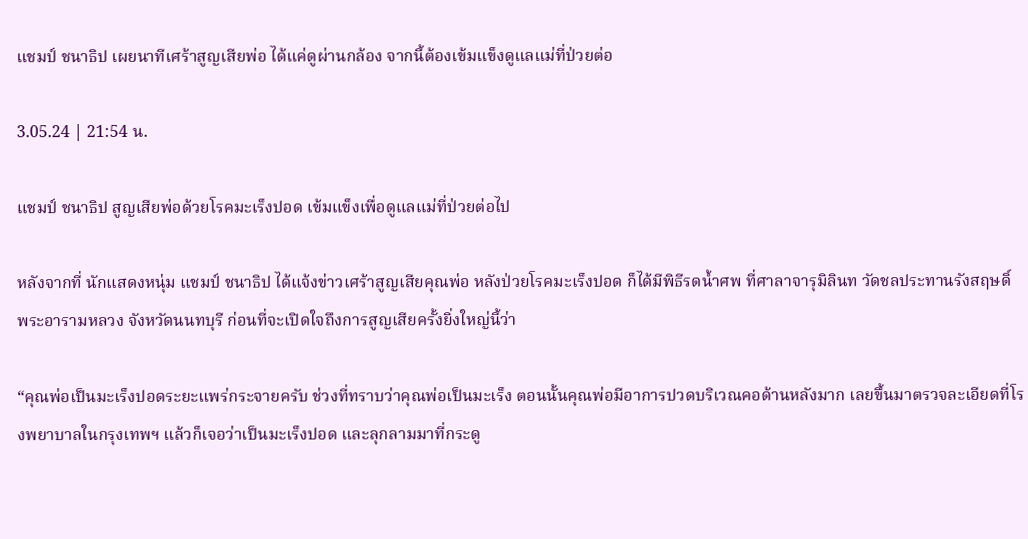แชมป์ ชนาธิป เผยนาทีเศร้าสูญเสียพ่อ ได้แค่ดูผ่านกล้อง จากนี้ต้องเข้มแข็งดูแลแม่ที่ป่วยต่อ

3.05.24 | 21:54 น.

แชมป์ ชนาธิป สูญเสียพ่อด้วยโรคมะเร็งปอด เข้มแข็งเพื่อดูแลแม่ที่ป่วยต่อไป

หลังจากที่ นักแสดงหนุ่ม แชมป์ ชนาธิป ได้แจ้งข่าวเศร้าสูญเสียคุณพ่อ หลังป่วยโรคมะเร็งปอด ก็ได้มีพิธีรดน้ำศพ ที่ศาลาจารุมิลินท วัดชลประทานรังสฤษดิ์ พระอารามหลวง จังหวัดนนทบุรี ก่อนที่จะเปิดใจถึงการสูญเสียครั้งยิ่งใหญ่นี้ว่า

“คุณพ่อเป็นมะเร็งปอดระยะแพร่กระจายครับ ช่วงที่ทราบว่าคุณพ่อเป็นมะเร็ง ตอนนั้นคุณพ่อมีอาการปวดบริเวณคอด้านหลังมาก เลยขึ้นมาตรวจละเอียดที่โรงพยาบาลในกรุงเทพฯ แล้วก็เจอว่าเป็นมะเร็งปอด และลุกลามมาที่กระดู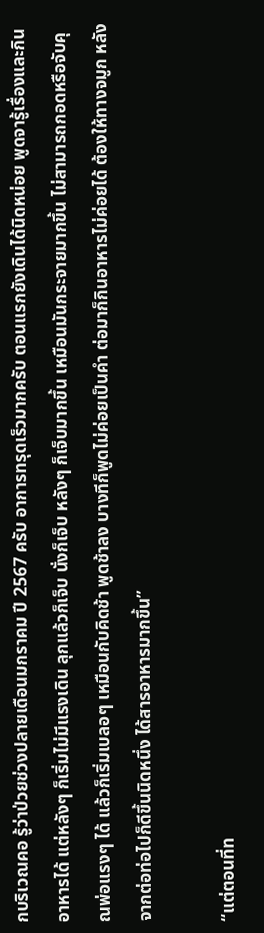กบริเวณคอ รู้ว่าป่วยช่วงปลายเดือนมกราคม ปี 2567 ครับ อาการทรุดเร็วมากครับ ตอนแรกยังเดินได้นิดหน่อย พูดจารู้เรื่องและกินอาหารได้ แต่หลังๆ ก็เริ่มไม่มีแรงเดิน ลุกแล้วก็เจ็บ นั่งก็เจ็บ หลังๆ ก็เจ็บมากขึ้น เหมือนมันกระจายมากขึ้น ไม่สามารถกอดหรือจับคุณพ่อแรงๆ ได้ แล้วก็เริ่มเบลอๆ เหมือนกับคิดช้า พูดช้าลง บางทีก็พูดไม่ค่อยเป็นคำ ต่อมาก็กินอาหารไม่ค่อยได้ ต้องให้ทางจมูก หลังจากต่อท่อไปก็ดีขึ้นนิดหนึ่ง ได้สารอาหารมากขึ้น”

“แต่ตอนที่ท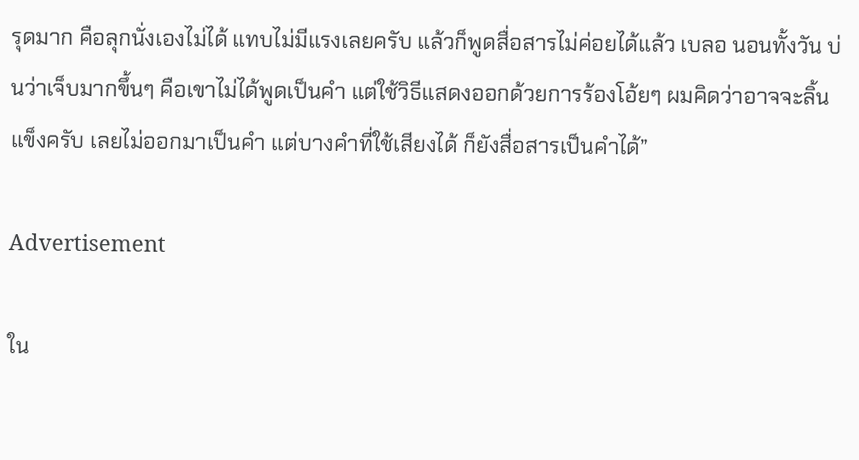รุดมาก คือลุกนั่งเองไม่ได้ แทบไม่มีแรงเลยครับ แล้วก็พูดสื่อสารไม่ค่อยได้แล้ว เบลอ นอนทั้งวัน บ่นว่าเจ็บมากขึ้นๆ คือเขาไม่ได้พูดเป็นคำ แต่ใช้วิธีแสดงออกด้วยการร้องโอ้ยๆ ผมคิดว่าอาจจะลิ้นแข็งครับ เลยไม่ออกมาเป็นคำ แต่บางคำที่ใช้เสียงได้ ก็ยังสื่อสารเป็นคำได้”

Advertisement

ใน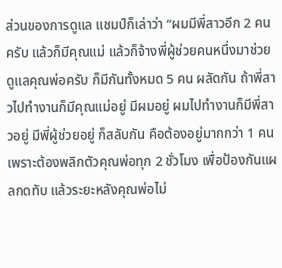ส่วนของการดูแล แชมป์ก็เล่าว่า “ผมมีพี่สาวอีก 2 คนครับ แล้วก็มีคุณแม่ แล้วก็จ้างพี่ผู้ช่วยคนหนึ่งมาช่วยดูแลคุณพ่อครับ ก็มีกันทั้งหมด 5 คน ผลัดกัน ถ้าพี่สาวไปทำงานก็มีคุณแม่อยู่ มีผมอยู่ ผมไปทำงานก็มีพี่สาวอยู่ มีพี่ผู้ช่วยอยู่ ก็สลับกัน คือต้องอยู่มากกว่า 1 คน เพราะต้องพลิกตัวคุณพ่อทุก 2 ชั่วโมง เพื่อป้องกันแผลกดทับ แล้วระยะหลังคุณพ่อไม่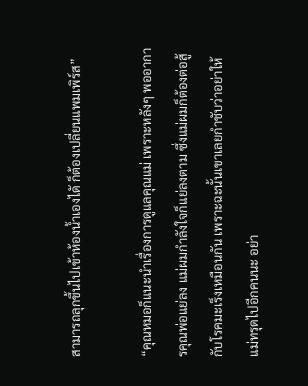สามารถลุกขึ้นไปเข้าห้องน้ำเองไดั ก็ต้องเปลี่ยนแพมเพิร์ส”

“คุณหมอก็แนะนำเรื่องการดูแลคุณแม่ เพราะหลังๆ พออาการคุณพ่อแย่ลง แม่ผมกำลังใจก็แย่ลงตาม ซึ่งแม่ผมก็ต้องต่อสู้กับโรคมะเร็งเหมือนกัน เพราะฉะนั้นเขาเลยกำชับว่าอย่าให้แม่ทรุดไปอีกคนนะ อย่า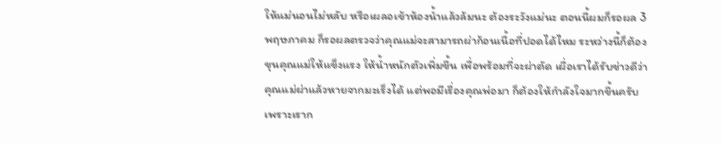ให้แม่นอนไม่หลับ หรือเผลอเข้าห้องน้ำแล้วล้มนะ ต้องระวังแม่นะ ตอนนี้ผมก็รอผล 3 พฤษภาคม ก็รอผลตรวจว่าคุณแม่จะสามารถผ่าก้อนเนื้อที่ปอดได้ไหม ระหว่างนี้ก็ต้องขุนคุณแม่ให้แข็งแรง ให้น้ำหนักตัวเพิ่มขึ้น เพื่อพร้อมที่จะผ่าตัด เผื่อเราได้รับข่าวดีว่าคุณแม่ผ่าแล้วหายจากมะเร็งได้ แต่พอมีเรื่องคุณพ่อมา ก็ต้องให้กำลังใจมากขึ้นครับ เพราะเราก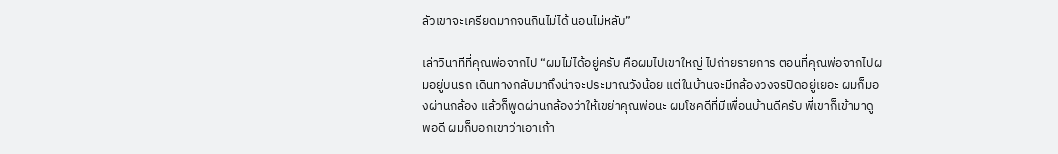ลัวเขาจะเครียดมากจนกินไม่ได้ นอนไม่หลับ”

เล่าวินาทีที่คุณพ่อจากไป “ผมไม่ได้อยู่ครับ คือผมไปเขาใหญ่ ไปถ่ายรายการ ตอนที่คุณพ่อจากไปผมอยู่บนรถ เดินทางกลับมาถึงน่าจะประมาณวังน้อย แต่ในบ้านจะมีกล้องวงจรปิดอยู่เยอะ ผมก็มองผ่านกล้อง แล้วก็พูดผ่านกล้องว่าให้เขย่าคุณพ่อนะ ผมโชคดีที่มีเพื่อนบ้านดีครับ พี่เขาก็เข้ามาดูพอดี ผมก็บอกเขาว่าเอาเก้า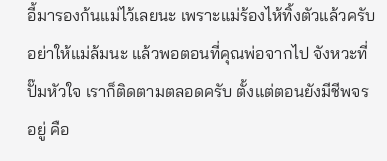อี้มารองก้นแม่ไว้เลยนะ เพราะแม่ร้องไห้ทิ้งตัวแล้วครับ อย่าให้แม่ล้มนะ แล้วพอตอนที่คุณพ่อจากไป จังหวะที่ปั๊มหัวใจ เราก็ติดตามตลอดครับ ตั้งแต่ตอนยังมีชีพจรอยู่ คือ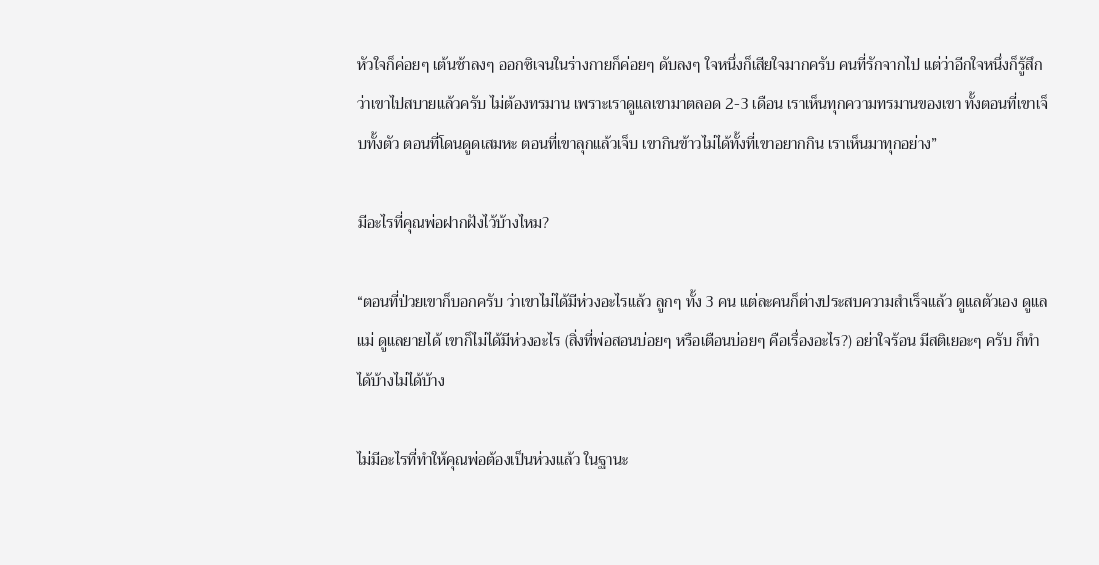หัวใจก็ค่อยๆ เต้นช้าลงๆ ออกซิเจนในร่างกายก็ค่อยๆ ดับลงๆ ใจหนึ่งก็เสียใจมากครับ คนที่รักจากไป แต่ว่าอีกใจหนึ่งก็รู้สึกว่าเขาไปสบายแล้วครับ ไม่ต้องทรมาน เพราะเราดูแลเขามาตลอด 2-3 เดือน เราเห็นทุกความทรมานของเขา ทั้งตอนที่เขาเจ็บทั้งตัว ตอนที่โดนดูดเสมหะ ตอนที่เขาลุกแล้วเจ็บ เขากินข้าวไม่ได้ทั้งที่เขาอยากกิน เราเห็นมาทุกอย่าง”

มีอะไรที่คุณพ่อฝากฝังไว้บ้างไหม?

“ตอนที่ป่วยเขาก็บอกครับ ว่าเขาไม่ได้มีห่วงอะไรแล้ว ลูกๆ ทั้ง 3 คน แต่ละคนก็ต่างประสบความสำเร็จแล้ว ดูแลตัวเอง ดูแลแม่ ดูแลยายได้ เขาก็ไม่ได้มีห่วงอะไร (สิ่งที่พ่อสอนบ่อยๆ หรือเตือนบ่อยๆ คือเรื่องอะไร?) อย่าใจร้อน มีสติเยอะๆ ครับ ก็ทำได้บ้างไม่ได้บ้าง

ไม่มีอะไรที่ทำให้คุณพ่อต้องเป็นห่วงแล้ว ในฐานะ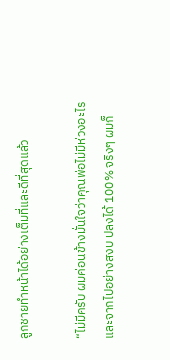ลูกชายทำหน้าได้อย่างเต็มที่และดีที่สุดแล้ว

“ไม่มีครับ ผมค่อนข้างมั่นใจว่าคุณพ่อไม่มีห่วงอะไรและจากไปอย่างสงบ ปลงได้ 100% จริงๆ ผมก็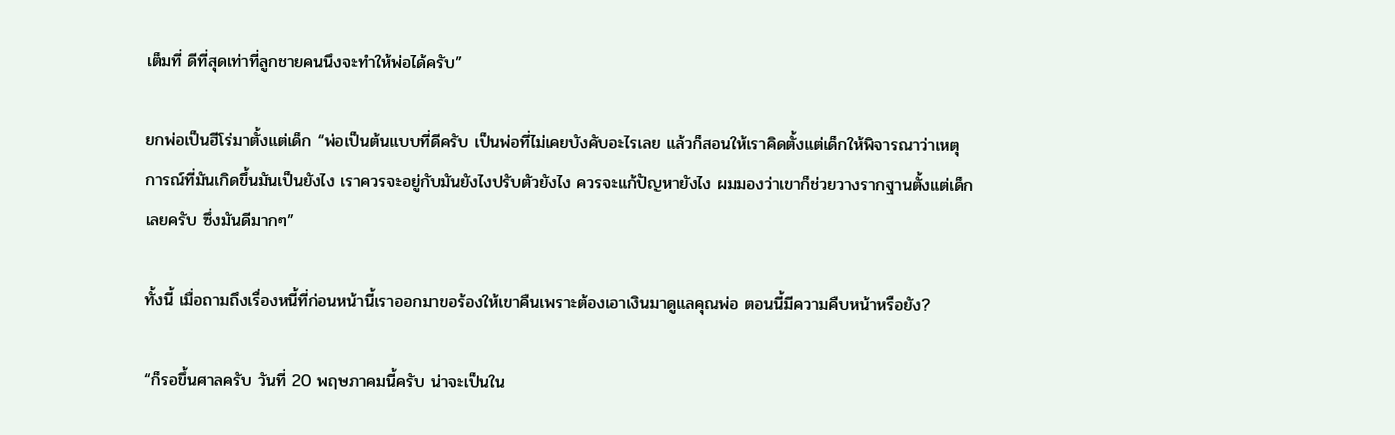เต็มที่ ดีที่สุดเท่าที่ลูกชายคนนึงจะทำให้พ่อได้ครับ”

ยกพ่อเป็นฮีโร่มาตั้งแต่เด็ก “พ่อเป็นต้นแบบที่ดีครับ เป็นพ่อที่ไม่เคยบังคับอะไรเลย แล้วก็สอนให้เราคิดตั้งแต่เด็กให้พิจารณาว่าเหตุการณ์ที่มันเกิดขึ้นมันเป็นยังไง เราควรจะอยู่กับมันยังไงปรับตัวยังไง ควรจะแก้ปัญหายังไง ผมมองว่าเขาก็ช่วยวางรากฐานตั้งแต่เด็กเลยครับ ซึ่งมันดีมากๆ”

ทั้งนี้ เมื่อถามถึงเรื่องหนี้ที่ก่อนหน้านี้เราออกมาขอร้องให้เขาคืนเพราะต้องเอาเงินมาดูแลคุณพ่อ ตอนนี้มีความคืบหน้าหรือยัง?

“ก็รอขึ้นศาลครับ วันที่ 20 พฤษภาคมนี้ครับ น่าจะเป็นใน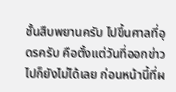ชั้นสืบพยานครับ ไปขึ้นศาลที่อุดรครับ คือตั้งแต่วันที่ออกข่าวไปก็ยังไม่ได้เลย ก่อนหน้านี้ที่ผ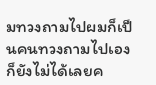มทวงถามไปผมก็เป็นคนทวงถามไปเอง ก็ยังไม่ได้เลยค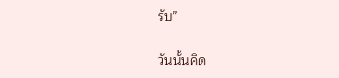รับ”

วันนั้นคิด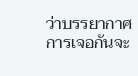ว่าบรรยากาศการเจอกันจะ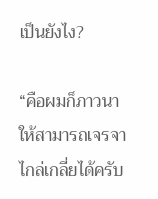เป็นยังไง?

“คือผมก็ภาวนาให้สามารถเจรจาไกล่เกลี่ยได้ครับ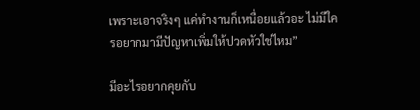เพราะเอาจริงๆ แค่ทำงานก็เหนื่อยแล้วอะ ไม่มีใครอยากมามีปัญหาเพิ่มให้ปวดหัวใช่ไหม”

มีอะไรอยากคุยกับ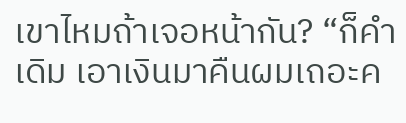เขาไหมถ้าเจอหน้ากัน? “ก็คำเดิม เอาเงินมาคืนผมเถอะค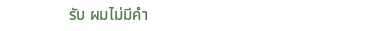รับ ผมไม่มีคำ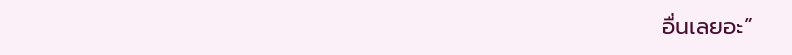อื่นเลยอะ”